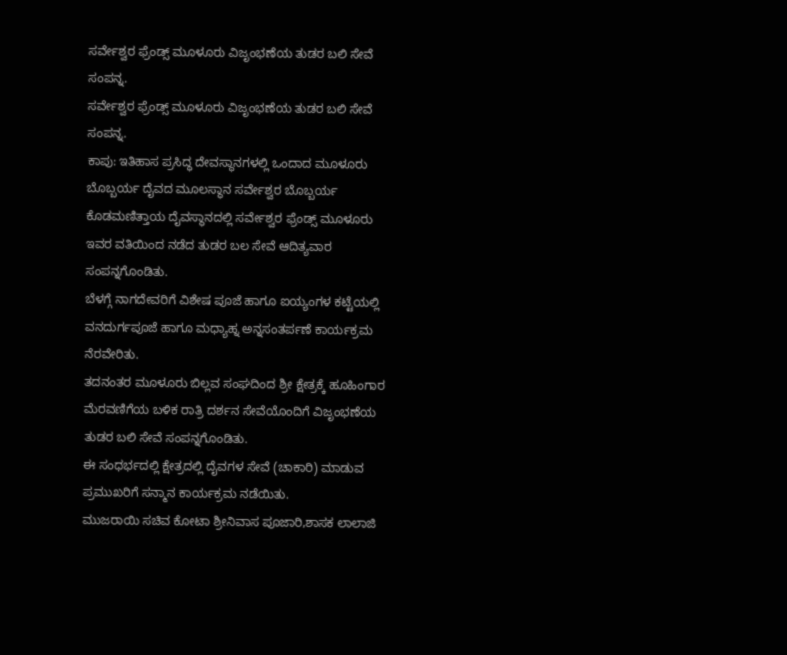ಸರ್ವೇಶ್ವರ ಫ್ರೆಂಡ್ಸ್ ಮೂಳೂರು ವಿಜೃಂಭಣೆಯ ತುಡರ ಬಲಿ ಸೇವೆ ಸಂಪನ್ನ.
ಸರ್ವೇಶ್ವರ ಫ್ರೆಂಡ್ಸ್ ಮೂಳೂರು ವಿಜೃಂಭಣೆಯ ತುಡರ ಬಲಿ ಸೇವೆ ಸಂಪನ್ನ.
ಕಾಪು: ಇತಿಹಾಸ ಪ್ರಸಿದ್ಧ ದೇವಸ್ಥಾನಗಳಲ್ಲಿ ಒಂದಾದ ಮೂಳೂರು ಬೊಬ್ಬರ್ಯ ದೈವದ ಮೂಲಸ್ಥಾನ ಸರ್ವೇಶ್ವರ ಬೊಬ್ಬರ್ಯ ಕೊಡಮಣಿತ್ತಾಯ ದೈವಸ್ಥಾನದಲ್ಲಿ ಸರ್ವೇಶ್ವರ ಫ್ರೆಂಡ್ಸ್ ಮೂಳೂರು ಇವರ ವತಿಯಿಂದ ನಡೆದ ತುಡರ ಬಲ ಸೇವೆ ಆದಿತ್ಯವಾರ ಸಂಪನ್ನಗೊಂಡಿತು.
ಬೆಳಗ್ಗೆ ನಾಗದೇವರಿಗೆ ವಿಶೇಷ ಪೂಜೆ ಹಾಗೂ ಐಯ್ಯಂಗಳ ಕಟ್ಟೆಯಲ್ಲಿ ವನದುರ್ಗಪೂಜೆ ಹಾಗೂ ಮಧ್ಯಾಹ್ನ ಅನ್ನಸಂತರ್ಪಣೆ ಕಾರ್ಯಕ್ರಮ ನೆರವೇರಿತು.
ತದನಂತರ ಮೂಳೂರು ಬಿಲ್ಲವ ಸಂಘದಿಂದ ಶ್ರೀ ಕ್ಷೇತ್ರಕ್ಕೆ ಹೂಹಿಂಗಾರ ಮೆರವಣಿಗೆಯ ಬಳಿಕ ರಾತ್ರಿ ದರ್ಶನ ಸೇವೆಯೊಂದಿಗೆ ವಿಜೃಂಭಣೆಯ ತುಡರ ಬಲಿ ಸೇವೆ ಸಂಪನ್ನಗೊಂಡಿತು.
ಈ ಸಂಧರ್ಭದಲ್ಲಿ ಕ್ಷೇತ್ರದಲ್ಲಿ ದೈವಗಳ ಸೇವೆ (ಚಾಕಾರಿ) ಮಾಡುವ ಪ್ರಮುಖರಿಗೆ ಸನ್ಮಾನ ಕಾರ್ಯಕ್ರಮ ನಡೆಯಿತು.
ಮುಜರಾಯಿ ಸಚಿವ ಕೋಟಾ ಶ್ರೀನಿವಾಸ ಪೂಜಾರಿ,ಶಾಸಕ ಲಾಲಾಜಿ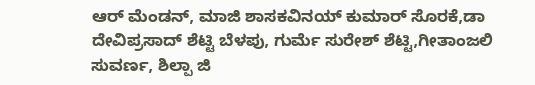ಆರ್ ಮೆಂಡನ್, ಮಾಜಿ ಶಾಸಕವಿನಯ್ ಕುಮಾರ್ ಸೊರಕೆ,ಡಾ ದೇವಿಪ್ರಸಾದ್ ಶೆಟ್ಟಿ ಬೆಳಪು, ಗುರ್ಮೆ ಸುರೇಶ್ ಶೆಟ್ಟಿ,ಗೀತಾಂಜಲಿ ಸುವರ್ಣ, ಶಿಲ್ಪಾ ಜಿ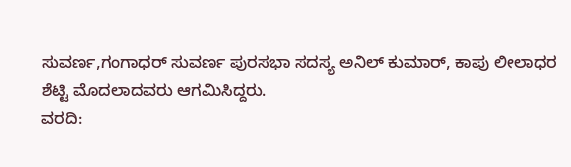ಸುವರ್ಣ,ಗಂಗಾಧರ್ ಸುವರ್ಣ ಪುರಸಭಾ ಸದಸ್ಯ ಅನಿಲ್ ಕುಮಾರ್, ಕಾಪು ಲೀಲಾಧರ ಶೆಟ್ಟಿ ಮೊದಲಾದವರು ಆಗಮಿಸಿದ್ದರು.
ವರದಿ: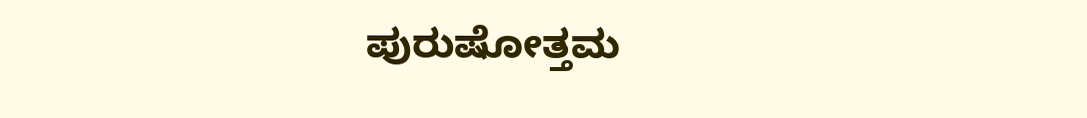ಪುರುಷೋತ್ತಮ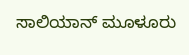ಸಾಲಿಯಾನ್ ಮೂಳೂರು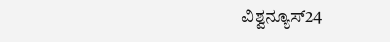ವಿಶ್ವನ್ಯೂಸ್24